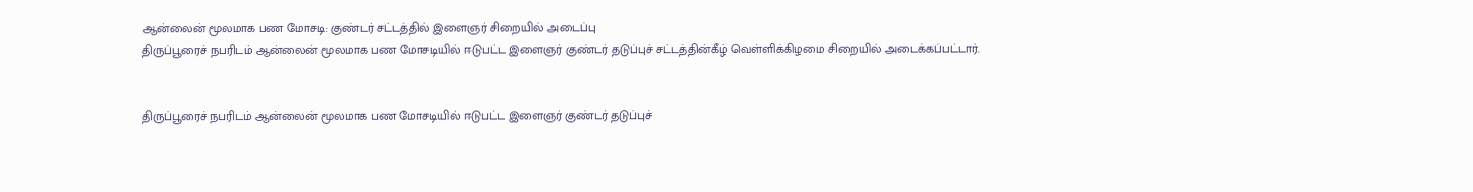ஆன்லைன் மூலமாக பண மோசடி: குண்டர் சட்டத்தில் இளைஞர் சிறையில் அடைப்பு
திருப்பூரைச் நபரிடம் ஆன்லைன் மூலமாக பண மோசடியில் ஈடுபட்ட இளைஞர் குண்டர் தடுப்புச் சட்டத்தின்கீழ் வெள்ளிக்கிழமை சிறையில் அடைக்கப்பட்டார்.


திருப்பூரைச் நபரிடம் ஆன்லைன் மூலமாக பண மோசடியில் ஈடுபட்ட இளைஞர் குண்டர் தடுப்புச்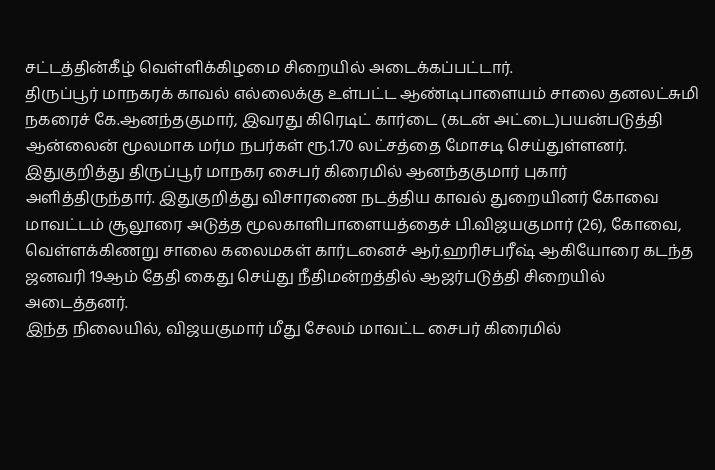சட்டத்தின்கீழ் வெள்ளிக்கிழமை சிறையில் அடைக்கப்பட்டார்.
திருப்பூர் மாநகரக் காவல் எல்லைக்கு உள்பட்ட ஆண்டிபாளையம் சாலை தனலட்சுமி நகரைச் கே.ஆனந்தகுமார், இவரது கிரெடிட் கார்டை (கடன் அட்டை)பயன்படுத்தி ஆன்லைன் மூலமாக மர்ம நபர்கள் ரூ.1.70 லட்சத்தை மோசடி செய்துள்ளனர். இதுகுறித்து திருப்பூர் மாநகர சைபர் கிரைமில் ஆனந்தகுமார் புகார் அளித்திருந்தார். இதுகுறித்து விசாரணை நடத்திய காவல் துறையினர் கோவை மாவட்டம் சூலூரை அடுத்த மூலகாளிபாளையத்தைச் பி.விஜயகுமார் (26), கோவை, வெள்ளக்கிணறு சாலை கலைமகள் கார்டனைச் ஆர்.ஹரிசபரீஷ் ஆகியோரை கடந்த ஜனவரி 19ஆம் தேதி கைது செய்து நீதிமன்றத்தில் ஆஜர்படுத்தி சிறையில் அடைத்தனர்.
இந்த நிலையில், விஜயகுமார் மீது சேலம் மாவட்ட சைபர் கிரைமில்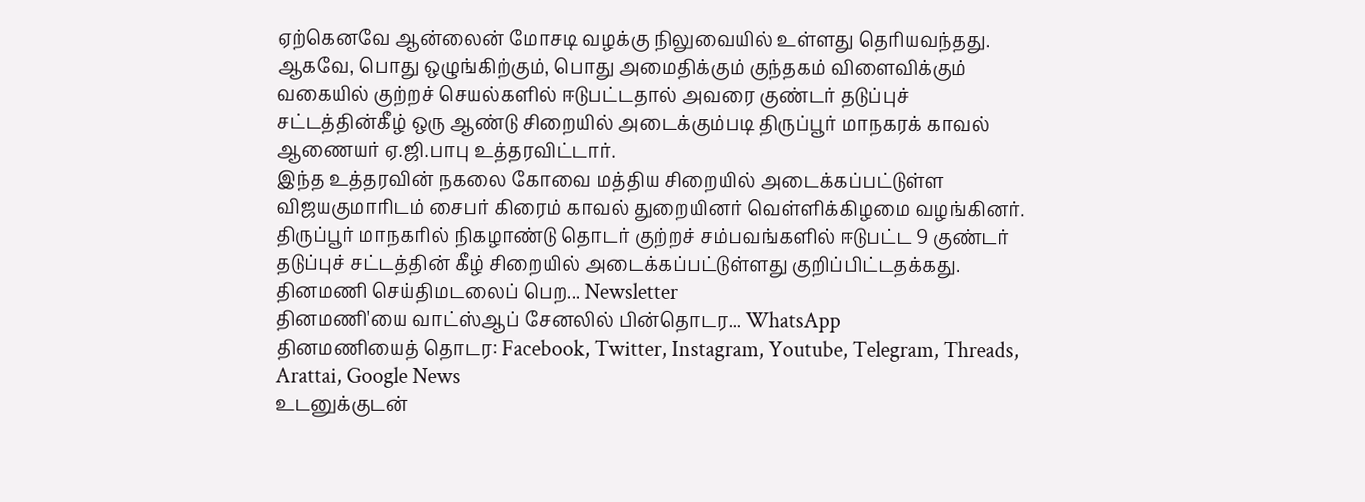ஏற்கெனவே ஆன்லைன் மோசடி வழக்கு நிலுவையில் உள்ளது தெரியவந்தது. ஆகவே, பொது ஒழுங்கிற்கும், பொது அமைதிக்கும் குந்தகம் விளைவிக்கும் வகையில் குற்றச் செயல்களில் ஈடுபட்டதால் அவரை குண்டர் தடுப்புச் சட்டத்தின்கீழ் ஒரு ஆண்டு சிறையில் அடைக்கும்படி திருப்பூர் மாநகரக் காவல் ஆணையர் ஏ.ஜி.பாபு உத்தரவிட்டார்.
இந்த உத்தரவின் நகலை கோவை மத்திய சிறையில் அடைக்கப்பட்டுள்ள விஜயகுமாரிடம் சைபர் கிரைம் காவல் துறையினர் வெள்ளிக்கிழமை வழங்கினர். திருப்பூர் மாநகரில் நிகழாண்டு தொடர் குற்றச் சம்பவங்களில் ஈடுபட்ட 9 குண்டர் தடுப்புச் சட்டத்தின் கீழ் சிறையில் அடைக்கப்பட்டுள்ளது குறிப்பிட்டதக்கது.
தினமணி செய்திமடலைப் பெற... Newsletter
தினமணி'யை வாட்ஸ்ஆப் சேனலில் பின்தொடர... WhatsApp
தினமணியைத் தொடர: Facebook, Twitter, Instagram, Youtube, Telegram, Threads, Arattai, Google News
உடனுக்குடன்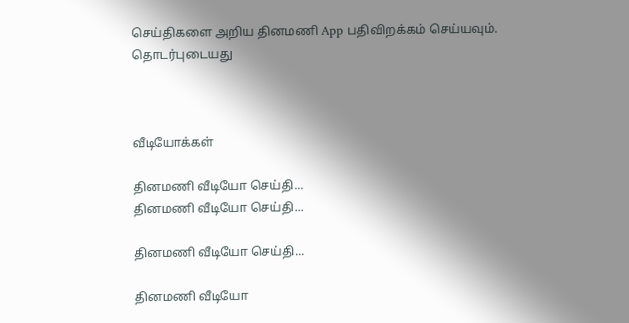செய்திகளை அறிய தினமணி App பதிவிறக்கம் செய்யவும்.
தொடர்புடையது



வீடியோக்கள்

தினமணி வீடியோ செய்தி...
தினமணி வீடியோ செய்தி...

தினமணி வீடியோ செய்தி...

தினமணி வீடியோ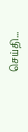செய்தி...